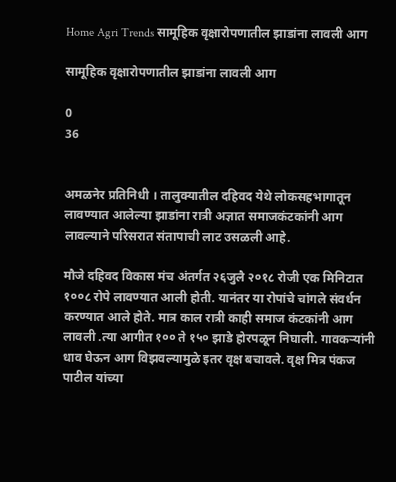Home Agri Trends सामूहिक वृक्षारोपणातील झाडांना लावली आग

सामूहिक वृक्षारोपणातील झाडांना लावली आग

0
36


अमळनेर प्रतिनिधी । तालुक्यातील दहिवद येथे लोकसहभागातून लावण्यात आलेल्या झाडांना रात्री अज्ञात समाजकंटकांनी आग लावल्याने परिसरात संतापाची लाट उसळली आहे.

मौजे दहिवद विकास मंच अंतर्गत २६जुलै २०१८ रोजी एक मिनिटात १००८ रोपे लावण्यात आली होती. यानंतर या रोपांचे चांगले संवर्धन करण्यात आले होते. मात्र काल रात्री काही समाज कंटकांनी आग लावली .त्या आगीत १०० ते १५० झाडे होरपळून निघाली. गावकर्‍यांनी धाव घेऊन आग विझवल्यामुळे इतर वृक्ष बचावले. वृक्ष मित्र पंकज पाटील यांच्या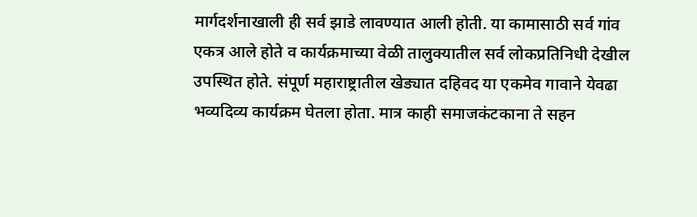मार्गदर्शनाखाली ही सर्व झाडे लावण्यात आली होती. या कामासाठी सर्व गांव एकत्र आले होते व कार्यक्रमाच्या वेळी तालुक्यातील सर्व लोकप्रतिनिधी देखील उपस्थित होते. संपूर्ण महाराष्ट्रातील खेड्यात दहिवद या एकमेव गावाने येवढा भव्यदिव्य कार्यक्रम घेतला होता. मात्र काही समाजकंटकाना ते सहन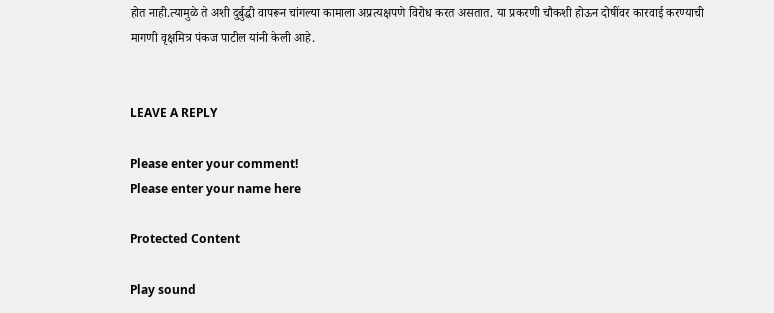होत नाही.त्यामुळे ते अशी दुर्बुद्धी वापरून चांगल्या कामाला अप्रत्यक्षपणे विरोध करत असतात. या प्रकरणी चौकशी होऊन दोषींवर कारवाई करण्याची मागणी वृक्षमित्र पंकज पाटील यांनी केली आहे.


LEAVE A REPLY

Please enter your comment!
Please enter your name here

Protected Content

Play sound